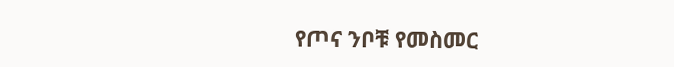የጦና ንቦቹ የመስመር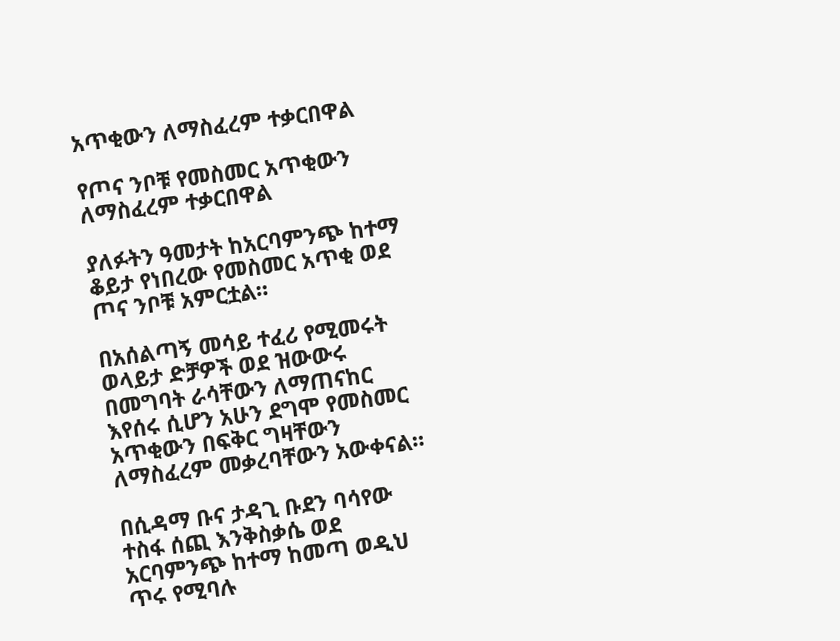አጥቂውን ለማስፈረም ተቃርበዋል

የጦና ንቦቹ የመስመር አጥቂውን ለማስፈረም ተቃርበዋል

ያለፉትን ዓመታት ከአርባምንጭ ከተማ ቆይታ የነበረው የመስመር አጥቂ ወደ ጦና ንቦቹ አምርቷል።

በአሰልጣኝ መሳይ ተፈሪ የሚመሩት ወላይታ ድቻዎች ወደ ዝውውሩ በመግባት ራሳቸውን ለማጠናከር እየሰሩ ሲሆን አሁን ደግሞ የመስመር አጥቂውን በፍቅር ግዛቸውን ለማስፈረም መቃረባቸውን አውቀናል።

በሲዳማ ቡና ታዳጊ ቡደን ባሳየው ተስፋ ሰጪ እንቅስቃሴ ወደ አርባምንጭ ከተማ ከመጣ ወዲህ ጥሩ የሚባሉ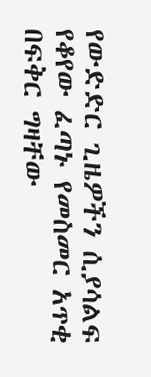የውድድር ጊዜዎችን ሲያሳልፍ የቆየው ፈጣኑ የመስመር አጥቂ በፍቅር ግዛቸው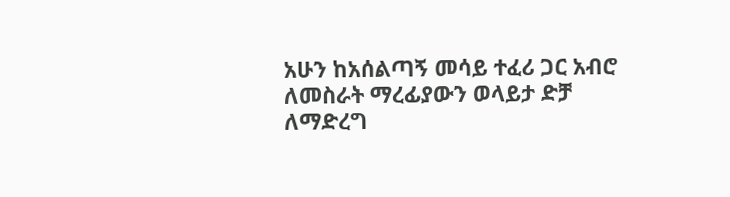አሁን ከአሰልጣኝ መሳይ ተፈሪ ጋር አብሮ ለመስራት ማረፊያውን ወላይታ ድቻ ለማድረግ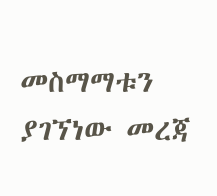መስማማቱን ያገኘነው መረጃ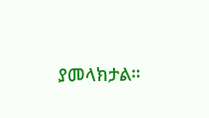ያመላክታል።